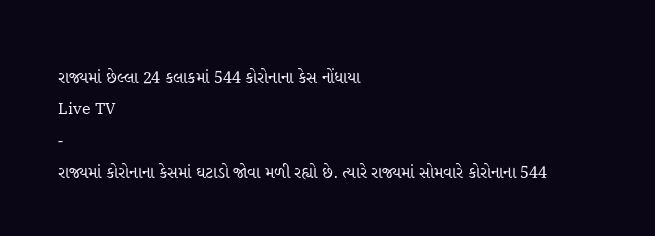રાજ્યમાં છેલ્લા 24 કલાકમાં 544 કોરોનાના કેસ નોંધાયા
Live TV
-
રાજ્યમાં કોરોનાના કેસમાં ઘટાડો જોવા મળી રહ્યો છે. ત્યારે રાજ્યમાં સોમવારે કોરોનાના 544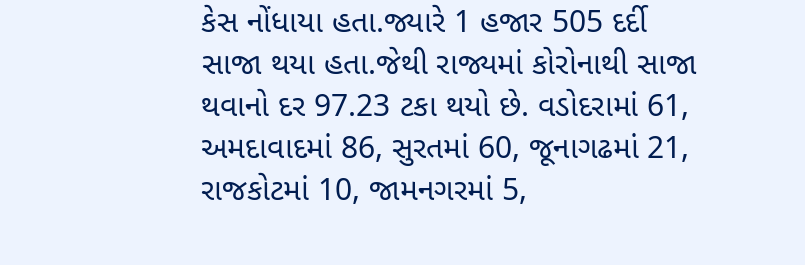કેસ નોંધાયા હતા.જ્યારે 1 હજાર 505 દર્દી સાજા થયા હતા.જેથી રાજ્યમાં કોરોનાથી સાજા થવાનો દર 97.23 ટકા થયો છે. વડોદરામાં 61, અમદાવાદમાં 86, સુરતમાં 60, જૂનાગઢમાં 21, રાજકોટમાં 10, જામનગરમાં 5,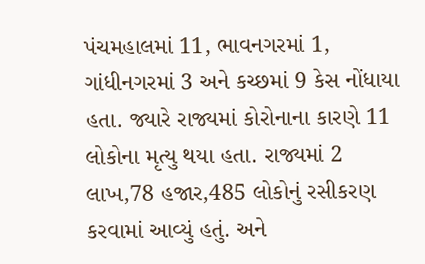પંચમહાલમાં 11, ભાવનગરમાં 1, ગાંધીનગરમાં 3 અને કચ્છમાં 9 કેસ નોંધાયા હતા. જ્યારે રાજ્યમાં કોરોનાના કારણે 11 લોકોના મૃત્યુ થયા હતા. રાજ્યમાં 2 લાખ,78 હજાર,485 લોકોનું રસીકરણ કરવામાં આવ્યું હતું. અને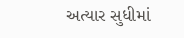અત્યાર સુધીમાં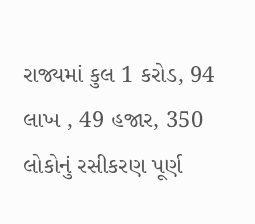રાજ્યમાં કુલ 1 કરોડ, 94 લાખ , 49 હજાર, 350 લોકોનું રસીકરણ પૂર્ણ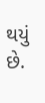થયું છે.